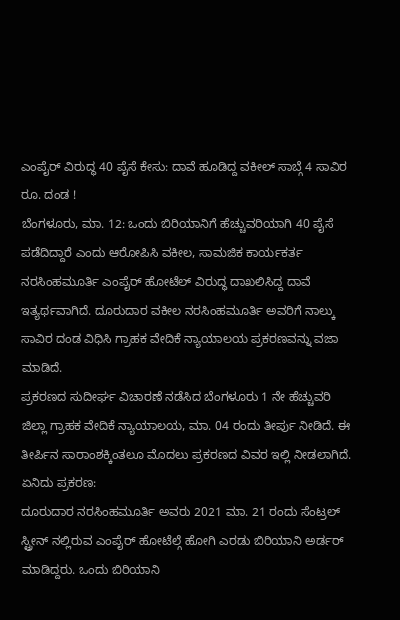ಎಂಪೈರ್ ವಿರುದ್ಧ 40 ಪೈಸೆ ಕೇಸು: ದಾವೆ ಹೂಡಿದ್ದ ವಕೀಲ್ ಸಾಬ್ಗೆ 4 ಸಾವಿರ ರೂ. ದಂಡ !
ಬೆಂಗಳೂರು, ಮಾ. 12: ಒಂದು ಬಿರಿಯಾನಿಗೆ ಹೆಚ್ಚುವರಿಯಾಗಿ 40 ಪೈಸೆ ಪಡೆದಿದ್ದಾರೆ ಎಂದು ಆರೋಪಿಸಿ ವಕೀಲ, ಸಾಮಜಿಕ ಕಾರ್ಯಕರ್ತ ನರಸಿಂಹಮೂರ್ತಿ ಎಂಪೈರ್ ಹೋಟೆಲ್ ವಿರುದ್ಧ ದಾಖಲಿಸಿದ್ದ ದಾವೆ ಇತ್ಯರ್ಥವಾಗಿದೆ. ದೂರುದಾರ ವಕೀಲ ನರಸಿಂಹಮೂರ್ತಿ ಅವರಿಗೆ ನಾಲ್ಕು ಸಾವಿರ ದಂಡ ವಿಧಿಸಿ ಗ್ರಾಹಕ ವೇದಿಕೆ ನ್ಯಾಯಾಲಯ ಪ್ರಕರಣವನ್ನು ವಜಾ ಮಾಡಿದೆ.
ಪ್ರಕರಣದ ಸುದೀರ್ಘ ವಿಚಾರಣೆ ನಡೆಸಿದ ಬೆಂಗಳೂರು 1 ನೇ ಹೆಚ್ಚುವರಿ ಜಿಲ್ಲಾ ಗ್ರಾಹಕ ವೇದಿಕೆ ನ್ಯಾಯಾಲಯ, ಮಾ. 04 ರಂದು ತೀರ್ಪು ನೀಡಿದೆ. ಈ ತೀರ್ಪಿನ ಸಾರಾಂಶಕ್ಕಿಂತಲೂ ಮೊದಲು ಪ್ರಕರಣದ ವಿವರ ಇಲ್ಲಿ ನೀಡಲಾಗಿದೆ.
ಏನಿದು ಪ್ರಕರಣ:
ದೂರುದಾರ ನರಸಿಂಹಮೂರ್ತಿ ಅವರು 2021 ಮಾ. 21 ರಂದು ಸೆಂಟ್ರಲ್ ಸ್ಟ್ರೀನ್ ನಲ್ಲಿರುವ ಎಂಪೈರ್ ಹೋಟೆಲ್ಗೆ ಹೋಗಿ ಎರಡು ಬಿರಿಯಾನಿ ಅರ್ಡರ್ ಮಾಡಿದ್ದರು. ಒಂದು ಬಿರಿಯಾನಿ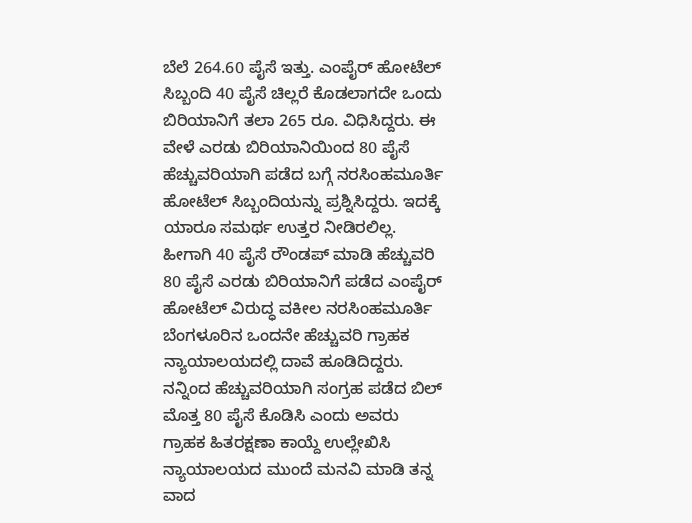ಬೆಲೆ 264.60 ಪೈಸೆ ಇತ್ತು. ಎಂಪೈರ್ ಹೋಟೆಲ್ ಸಿಬ್ಬಂದಿ 40 ಪೈಸೆ ಚಿಲ್ಲರೆ ಕೊಡಲಾಗದೇ ಒಂದು ಬಿರಿಯಾನಿಗೆ ತಲಾ 265 ರೂ. ವಿಧಿಸಿದ್ದರು. ಈ ವೇಳೆ ಎರಡು ಬಿರಿಯಾನಿಯಿಂದ 80 ಪೈಸೆ ಹೆಚ್ಚುವರಿಯಾಗಿ ಪಡೆದ ಬಗ್ಗೆ ನರಸಿಂಹಮೂರ್ತಿ ಹೋಟೆಲ್ ಸಿಬ್ಬಂದಿಯನ್ನು ಪ್ರಶ್ನಿಸಿದ್ದರು. ಇದಕ್ಕೆ ಯಾರೂ ಸಮರ್ಥ ಉತ್ತರ ನೀಡಿರಲಿಲ್ಲ. ಹೀಗಾಗಿ 40 ಪೈಸೆ ರೌಂಡಪ್ ಮಾಡಿ ಹೆಚ್ಚುವರಿ 80 ಪೈಸೆ ಎರಡು ಬಿರಿಯಾನಿಗೆ ಪಡೆದ ಎಂಪೈರ್ ಹೋಟೆಲ್ ವಿರುದ್ಧ ವಕೀಲ ನರಸಿಂಹಮೂರ್ತಿ ಬೆಂಗಳೂರಿನ ಒಂದನೇ ಹೆಚ್ಚುವರಿ ಗ್ರಾಹಕ ನ್ಯಾಯಾಲಯದಲ್ಲಿ ದಾವೆ ಹೂಡಿದಿದ್ದರು. ನನ್ನಿಂದ ಹೆಚ್ಚುವರಿಯಾಗಿ ಸಂಗ್ರಹ ಪಡೆದ ಬಿಲ್ ಮೊತ್ತ 80 ಪೈಸೆ ಕೊಡಿಸಿ ಎಂದು ಅವರು ಗ್ರಾಹಕ ಹಿತರಕ್ಷಣಾ ಕಾಯ್ದೆ ಉಲ್ಲೇಖಿಸಿ ನ್ಯಾಯಾಲಯದ ಮುಂದೆ ಮನವಿ ಮಾಡಿ ತನ್ನ ವಾದ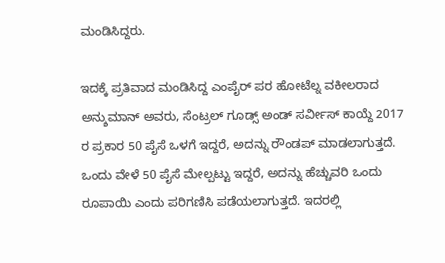ಮಂಡಿಸಿದ್ದರು.

ಇದಕ್ಕೆ ಪ್ರತಿವಾದ ಮಂಡಿಸಿದ್ದ ಎಂಪೈರ್ ಪರ ಹೋಟೆಲ್ನ ವಕೀಲರಾದ ಅನ್ಶುಮಾನ್ ಅವರು, ಸೆಂಟ್ರಲ್ ಗೂಡ್ಸ್ ಅಂಡ್ ಸರ್ವೀಸ್ ಕಾಯ್ದೆ 2017 ರ ಪ್ರಕಾರ 50 ಪೈಸೆ ಒಳಗೆ ಇದ್ದರೆ, ಅದನ್ನು ರೌಂಡಪ್ ಮಾಡಲಾಗುತ್ತದೆ. ಒಂದು ವೇಳೆ 50 ಪೈಸೆ ಮೇಲ್ಪಟ್ಟು ಇದ್ದರೆ, ಅದನ್ನು ಹೆಚ್ಚುವರಿ ಒಂದು ರೂಪಾಯಿ ಎಂದು ಪರಿಗಣಿಸಿ ಪಡೆಯಲಾಗುತ್ತದೆ. ಇದರಲ್ಲಿ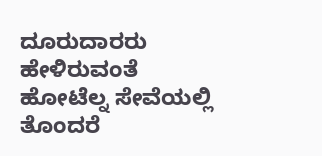ದೂರುದಾರರು ಹೇಳಿರುವಂತೆ ಹೋಟೆಲ್ನ ಸೇವೆಯಲ್ಲಿ ತೊಂದರೆ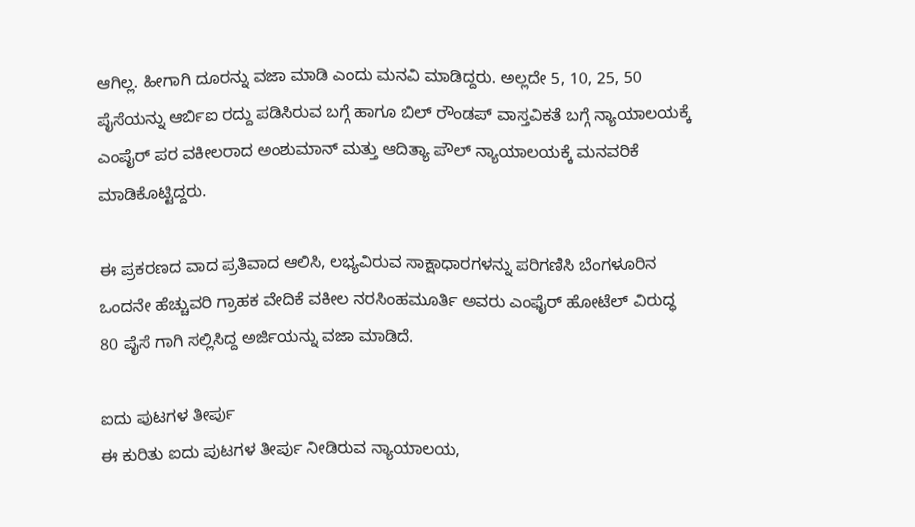ಆಗಿಲ್ಲ. ಹೀಗಾಗಿ ದೂರನ್ನು ವಜಾ ಮಾಡಿ ಎಂದು ಮನವಿ ಮಾಡಿದ್ದರು. ಅಲ್ಲದೇ 5, 10, 25, 50 ಪೈಸೆಯನ್ನು ಆರ್ಬಿಐ ರದ್ದು ಪಡಿಸಿರುವ ಬಗ್ಗೆ ಹಾಗೂ ಬಿಲ್ ರೌಂಡಪ್ ವಾಸ್ತವಿಕತೆ ಬಗ್ಗೆ ನ್ಯಾಯಾಲಯಕ್ಕೆ ಎಂಪೈರ್ ಪರ ವಕೀಲರಾದ ಅಂಶುಮಾನ್ ಮತ್ತು ಆದಿತ್ಯಾ ಪೌಲ್ ನ್ಯಾಯಾಲಯಕ್ಕೆ ಮನವರಿಕೆ ಮಾಡಿಕೊಟ್ಟಿದ್ದರು.

ಈ ಪ್ರಕರಣದ ವಾದ ಪ್ರತಿವಾದ ಆಲಿಸಿ, ಲಭ್ಯವಿರುವ ಸಾಕ್ಷಾಧಾರಗಳನ್ನು ಪರಿಗಣಿಸಿ ಬೆಂಗಳೂರಿನ ಒಂದನೇ ಹೆಚ್ಚುವರಿ ಗ್ರಾಹಕ ವೇದಿಕೆ ವಕೀಲ ನರಸಿಂಹಮೂರ್ತಿ ಅವರು ಎಂಫೈರ್ ಹೋಟೆಲ್ ವಿರುದ್ಧ 80 ಪೈಸೆ ಗಾಗಿ ಸಲ್ಲಿಸಿದ್ದ ಅರ್ಜಿಯನ್ನು ವಜಾ ಮಾಡಿದೆ.

ಐದು ಪುಟಗಳ ತೀರ್ಪು
ಈ ಕುರಿತು ಐದು ಪುಟಗಳ ತೀರ್ಪು ನೀಡಿರುವ ನ್ಯಾಯಾಲಯ,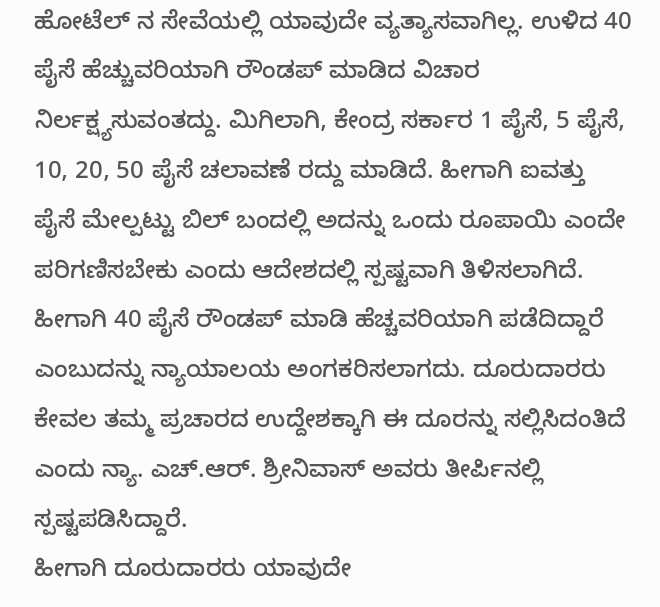ಹೋಟೆಲ್ ನ ಸೇವೆಯಲ್ಲಿ ಯಾವುದೇ ವ್ಯತ್ಯಾಸವಾಗಿಲ್ಲ. ಉಳಿದ 40 ಪೈಸೆ ಹೆಚ್ಚುವರಿಯಾಗಿ ರೌಂಡಪ್ ಮಾಡಿದ ವಿಚಾರ ನಿರ್ಲಕ್ಷ್ಯಸುವಂತದ್ದು. ಮಿಗಿಲಾಗಿ, ಕೇಂದ್ರ ಸರ್ಕಾರ 1 ಪೈಸೆ, 5 ಪೈಸೆ, 10, 20, 50 ಪೈಸೆ ಚಲಾವಣೆ ರದ್ದು ಮಾಡಿದೆ. ಹೀಗಾಗಿ ಐವತ್ತು ಪೈಸೆ ಮೇಲ್ಪಟ್ಟು ಬಿಲ್ ಬಂದಲ್ಲಿ ಅದನ್ನು ಒಂದು ರೂಪಾಯಿ ಎಂದೇ ಪರಿಗಣಿಸಬೇಕು ಎಂದು ಆದೇಶದಲ್ಲಿ ಸ್ಪಷ್ಟವಾಗಿ ತಿಳಿಸಲಾಗಿದೆ. ಹೀಗಾಗಿ 40 ಪೈಸೆ ರೌಂಡಪ್ ಮಾಡಿ ಹೆಚ್ಚವರಿಯಾಗಿ ಪಡೆದಿದ್ದಾರೆ ಎಂಬುದನ್ನು ನ್ಯಾಯಾಲಯ ಅಂಗಕರಿಸಲಾಗದು. ದೂರುದಾರರು ಕೇವಲ ತಮ್ಮ ಪ್ರಚಾರದ ಉದ್ದೇಶಕ್ಕಾಗಿ ಈ ದೂರನ್ನು ಸಲ್ಲಿಸಿದಂತಿದೆ ಎಂದು ನ್ಯಾ. ಎಚ್.ಆರ್. ಶ್ರೀನಿವಾಸ್ ಅವರು ತೀರ್ಪಿನಲ್ಲಿ ಸ್ಪಷ್ಟಪಡಿಸಿದ್ದಾರೆ.
ಹೀಗಾಗಿ ದೂರುದಾರರು ಯಾವುದೇ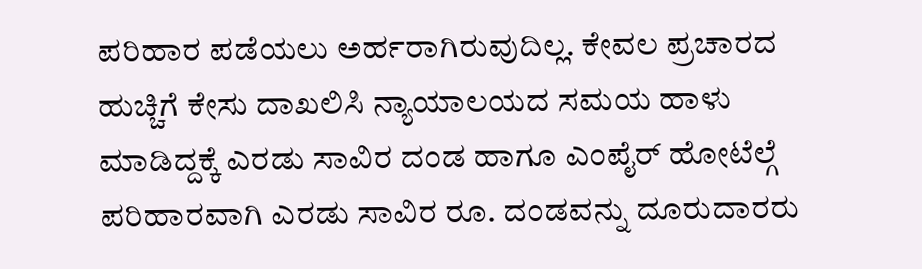ಪರಿಹಾರ ಪಡೆಯಲು ಅರ್ಹರಾಗಿರುವುದಿಲ್ಲ. ಕೇವಲ ಪ್ರಚಾರದ ಹುಚ್ಚಿಗೆ ಕೇಸು ದಾಖಲಿಸಿ ನ್ಯಾಯಾಲಯದ ಸಮಯ ಹಾಳು ಮಾಡಿದ್ದಕ್ಕೆ ಎರಡು ಸಾವಿರ ದಂಡ ಹಾಗೂ ಎಂಪೈರ್ ಹೋಟೆಲ್ಗೆ ಪರಿಹಾರವಾಗಿ ಎರಡು ಸಾವಿರ ರೂ. ದಂಡವನ್ನು ದೂರುದಾರರು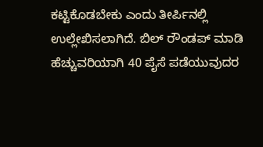ಕಟ್ಟಿಕೊಡಬೇಕು ಎಂದು ತೀರ್ಪಿನಲ್ಲಿ ಉಲ್ಲೇಖಿಸಲಾಗಿದೆ. ಬಿಲ್ ರೌಂಡಪ್ ಮಾಡಿ ಹೆಚ್ಚುವರಿಯಾಗಿ 40 ಪೈಸೆ ಪಡೆಯುವುದರ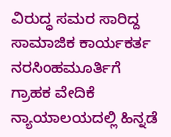ವಿರುದ್ಧ ಸಮರ ಸಾರಿದ್ದ ಸಾಮಾಜಿಕ ಕಾರ್ಯಕರ್ತ ನರಸಿಂಹಮೂರ್ತಿಗೆ ಗ್ರಾಹಕ ವೇದಿಕೆ ನ್ಯಾಯಾಲಯದಲ್ಲಿ ಹಿನ್ನಡೆ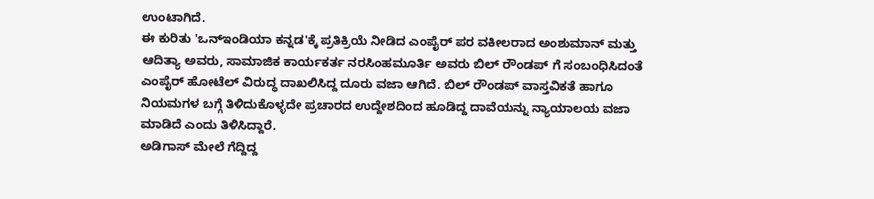ಉಂಟಾಗಿದೆ.
ಈ ಕುರಿತು 'ಒನ್ಇಂಡಿಯಾ ಕನ್ನಡ'ಕ್ಕೆ ಪ್ರತಿಕ್ರಿಯೆ ನೀಡಿದ ಎಂಪೈರ್ ಪರ ವಕೀಲರಾದ ಅಂಶುಮಾನ್ ಮತ್ತು ಆದಿತ್ಯಾ ಅವರು, ಸಾಮಾಜಿಕ ಕಾರ್ಯಕರ್ತ ನರಸಿಂಹಮೂರ್ತಿ ಅವರು ಬಿಲ್ ರೌಂಡಪ್ ಗೆ ಸಂಬಂಧಿಸಿದಂತೆ ಎಂಪೈರ್ ಹೋಟೆಲ್ ವಿರುದ್ಧ ದಾಖಲಿಸಿದ್ದ ದೂರು ವಜಾ ಆಗಿದೆ. ಬಿಲ್ ರೌಂಡಪ್ ವಾಸ್ತವಿಕತೆ ಹಾಗೂ ನಿಯಮಗಳ ಬಗ್ಗೆ ತಿಳಿದುಕೊಳ್ಳದೇ ಪ್ರಚಾರದ ಉದ್ದೇಶದಿಂದ ಹೂಡಿದ್ದ ದಾವೆಯನ್ನು ನ್ಯಾಯಾಲಯ ವಜಾ ಮಾಡಿದೆ ಎಂದು ತಿಳಿಸಿದ್ದಾರೆ.
ಅಡಿಗಾಸ್ ಮೇಲೆ ಗೆದ್ದಿದ್ದ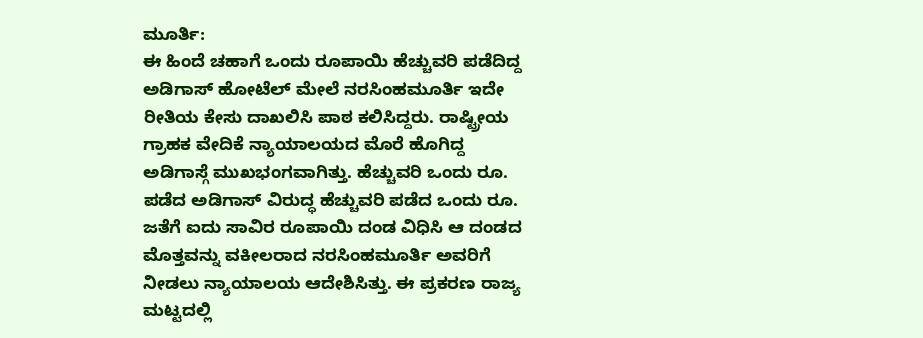ಮೂರ್ತಿ:
ಈ ಹಿಂದೆ ಚಹಾಗೆ ಒಂದು ರೂಪಾಯಿ ಹೆಚ್ಚುವರಿ ಪಡೆದಿದ್ದ ಅಡಿಗಾಸ್ ಹೋಟೆಲ್ ಮೇಲೆ ನರಸಿಂಹಮೂರ್ತಿ ಇದೇ ರೀತಿಯ ಕೇಸು ದಾಖಲಿಸಿ ಪಾಠ ಕಲಿಸಿದ್ದರು. ರಾಷ್ಟ್ರೀಯ ಗ್ರಾಹಕ ವೇದಿಕೆ ನ್ಯಾಯಾಲಯದ ಮೊರೆ ಹೊಗಿದ್ದ ಅಡಿಗಾಸ್ಗೆ ಮುಖಭಂಗವಾಗಿತ್ತು. ಹೆಚ್ಚುವರಿ ಒಂದು ರೂ. ಪಡೆದ ಅಡಿಗಾಸ್ ವಿರುದ್ಧ ಹೆಚ್ಚುವರಿ ಪಡೆದ ಒಂದು ರೂ. ಜತೆಗೆ ಐದು ಸಾವಿರ ರೂಪಾಯಿ ದಂಡ ವಿಧಿಸಿ ಆ ದಂಡದ ಮೊತ್ತವನ್ನು ವಕೀಲರಾದ ನರಸಿಂಹಮೂರ್ತಿ ಅವರಿಗೆ ನೀಡಲು ನ್ಯಾಯಾಲಯ ಆದೇಶಿಸಿತ್ತು. ಈ ಪ್ರಕರಣ ರಾಜ್ಯ ಮಟ್ಟದಲ್ಲಿ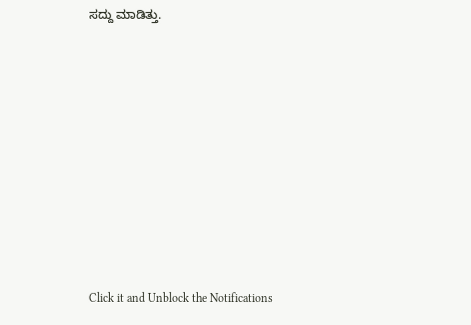ಸದ್ದು ಮಾಡಿತ್ತು.












Click it and Unblock the Notifications